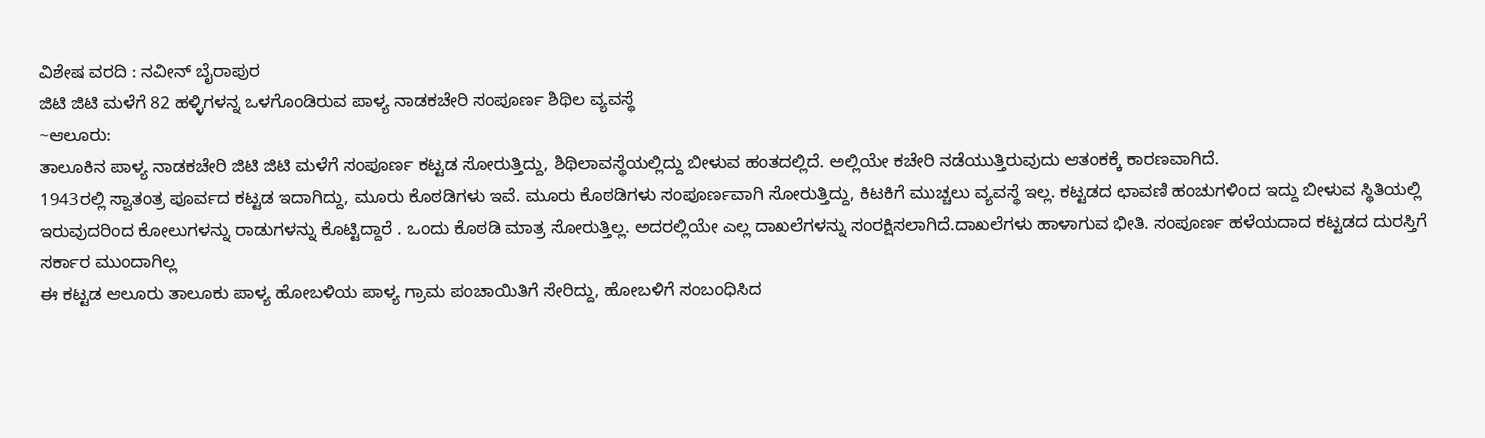ವಿಶೇಷ ವರದಿ : ನವೀನ್ ಬೈರಾಪುರ
ಜಿಟಿ ಜಿಟಿ ಮಳೆಗೆ 82 ಹಳ್ಳಿಗಳನ್ನ ಒಳಗೊಂಡಿರುವ ಪಾಳ್ಯ ನಾಡಕಚೇರಿ ಸಂಪೂರ್ಣ ಶಿಥಿಲ ವ್ಯವಸ್ಥೆ
~ಆಲೂರು:
ತಾಲೂಕಿನ ಪಾಳ್ಯ ನಾಡಕಚೇರಿ ಜಿಟಿ ಜಿಟಿ ಮಳೆಗೆ ಸಂಪೂರ್ಣ ಕಟ್ಟಡ ಸೋರುತ್ತಿದ್ದು, ಶಿಥಿಲಾವಸ್ಥೆಯಲ್ಲಿದ್ದು ಬೀಳುವ ಹಂತದಲ್ಲಿದೆ. ಅಲ್ಲಿಯೇ ಕಚೇರಿ ನಡೆಯುತ್ತಿರುವುದು ಆತಂಕಕ್ಕೆ ಕಾರಣವಾಗಿದೆ.
1943ರಲ್ಲಿ ಸ್ವಾತಂತ್ರ ಪೂರ್ವದ ಕಟ್ಟಡ ಇದಾಗಿದ್ದು, ಮೂರು ಕೊಠಡಿಗಳು ಇವೆ. ಮೂರು ಕೊಠಡಿಗಳು ಸಂಪೂರ್ಣವಾಗಿ ಸೋರುತ್ತಿದ್ದು, ಕಿಟಕಿಗೆ ಮುಚ್ಚಲು ವ್ಯವಸ್ಥೆ ಇಲ್ಲ. ಕಟ್ಟಡದ ಛಾವಣಿ ಹಂಚುಗಳಿಂದ ಇದ್ದು ಬೀಳುವ ಸ್ಥಿತಿಯಲ್ಲಿ ಇರುವುದರಿಂದ ಕೋಲುಗಳನ್ನು ರಾಡುಗಳನ್ನು ಕೊಟ್ಟಿದ್ದಾರೆ . ಒಂದು ಕೊಠಡಿ ಮಾತ್ರ ಸೋರುತ್ತಿಲ್ಲ. ಅದರಲ್ಲಿಯೇ ಎಲ್ಲ ದಾಖಲೆಗಳನ್ನು ಸಂರಕ್ಷಿಸಲಾಗಿದೆ.ದಾಖಲೆಗಳು ಹಾಳಾಗುವ ಭೀತಿ. ಸಂಪೂರ್ಣ ಹಳೆಯದಾದ ಕಟ್ಟಡದ ದುರಸ್ತಿಗೆ ಸರ್ಕಾರ ಮುಂದಾಗಿಲ್ಲ
ಈ ಕಟ್ಟಡ ಆಲೂರು ತಾಲೂಕು ಪಾಳ್ಯ ಹೋಬಳಿಯ ಪಾಳ್ಯ ಗ್ರಾಮ ಪಂಚಾಯಿತಿಗೆ ಸೇರಿದ್ದು, ಹೋಬಳಿಗೆ ಸಂಬಂಧಿಸಿದ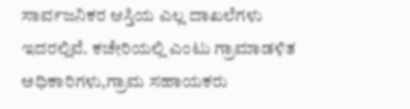ಸಾರ್ವಜನಿಕರ ಆಸ್ತಿಯ ಎಲ್ಲ ದಾಖಲೆಗಳು ಇದರಲ್ಲಿವೆ. ಕಚೇರಿಯಲ್ಲಿ ಎಂಟು ಗ್ರಾಮಾಡಳಿತ ಅಧಿಕಾರಿಗಳು,ಗ್ರಾಮ ಸಹಾಯಕರು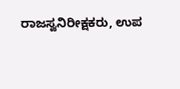ರಾಜಸ್ವನಿರೀಕ್ಷಕರು, ಉಪ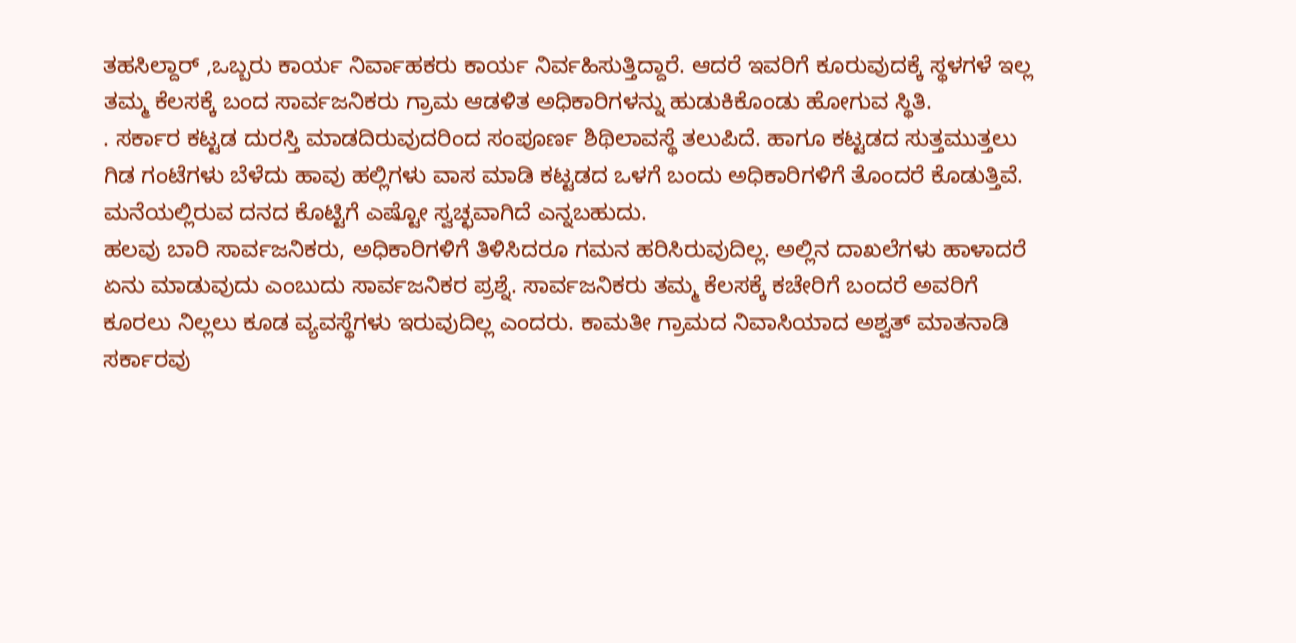ತಹಸಿಲ್ದಾರ್ ,ಒಬ್ಬರು ಕಾರ್ಯ ನಿರ್ವಾಹಕರು ಕಾರ್ಯ ನಿರ್ವಹಿಸುತ್ತಿದ್ದಾರೆ. ಆದರೆ ಇವರಿಗೆ ಕೂರುವುದಕ್ಕೆ ಸ್ಥಳಗಳೆ ಇಲ್ಲ ತಮ್ಮ ಕೆಲಸಕ್ಕೆ ಬಂದ ಸಾರ್ವಜನಿಕರು ಗ್ರಾಮ ಆಡಳಿತ ಅಧಿಕಾರಿಗಳನ್ನು ಹುಡುಕಿಕೊಂಡು ಹೋಗುವ ಸ್ಥಿತಿ.
. ಸರ್ಕಾರ ಕಟ್ಟಡ ದುರಸ್ತಿ ಮಾಡದಿರುವುದರಿಂದ ಸಂಪೂರ್ಣ ಶಿಥಿಲಾವಸ್ಥೆ ತಲುಪಿದೆ. ಹಾಗೂ ಕಟ್ಟಡದ ಸುತ್ತಮುತ್ತಲು ಗಿಡ ಗಂಟೆಗಳು ಬೆಳೆದು ಹಾವು ಹಲ್ಲಿಗಳು ವಾಸ ಮಾಡಿ ಕಟ್ಟಡದ ಒಳಗೆ ಬಂದು ಅಧಿಕಾರಿಗಳಿಗೆ ತೊಂದರೆ ಕೊಡುತ್ತಿವೆ. ಮನೆಯಲ್ಲಿರುವ ದನದ ಕೊಟ್ಟಿಗೆ ಎಷ್ಟೋ ಸ್ವಚ್ಛವಾಗಿದೆ ಎನ್ನಬಹುದು.
ಹಲವು ಬಾರಿ ಸಾರ್ವಜನಿಕರು, ಅಧಿಕಾರಿಗಳಿಗೆ ತಿಳಿಸಿದರೂ ಗಮನ ಹರಿಸಿರುವುದಿಲ್ಲ. ಅಲ್ಲಿನ ದಾಖಲೆಗಳು ಹಾಳಾದರೆ ಏನು ಮಾಡುವುದು ಎಂಬುದು ಸಾರ್ವಜನಿಕರ ಪ್ರಶ್ನೆ. ಸಾರ್ವಜನಿಕರು ತಮ್ಮ ಕೆಲಸಕ್ಕೆ ಕಚೇರಿಗೆ ಬಂದರೆ ಅವರಿಗೆ ಕೂರಲು ನಿಲ್ಲಲು ಕೂಡ ವ್ಯವಸ್ಥೆಗಳು ಇರುವುದಿಲ್ಲ ಎಂದರು. ಕಾಮತೀ ಗ್ರಾಮದ ನಿವಾಸಿಯಾದ ಅಶ್ವತ್ ಮಾತನಾಡಿ ಸರ್ಕಾರವು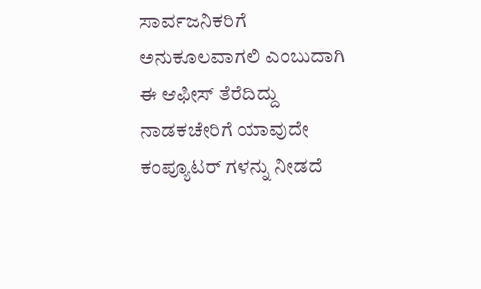ಸಾರ್ವಜನಿಕರಿಗೆ ಅನುಕೂಲವಾಗಲಿ ಎಂಬುದಾಗಿ ಈ ಆಫೀಸ್ ತೆರೆದಿದ್ದು ನಾಡಕಚೇರಿಗೆ ಯಾವುದೇ ಕಂಪ್ಯೂಟರ್ ಗಳನ್ನು ನೀಡದೆ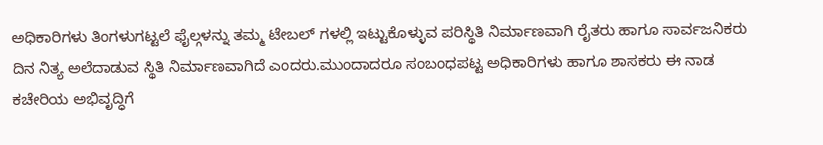ಅಧಿಕಾರಿಗಳು ತಿಂಗಳುಗಟ್ಟಲೆ ಫೈಲ್ಗಳನ್ನು ತಮ್ಮ ಟೇಬಲ್ ಗಳಲ್ಲಿ ಇಟ್ಟುಕೊಳ್ಳುವ ಪರಿಸ್ಥಿತಿ ನಿರ್ಮಾಣವಾಗಿ ರೈತರು ಹಾಗೂ ಸಾರ್ವಜನಿಕರು ದಿನ ನಿತ್ಯ ಅಲೆದಾಡುವ ಸ್ಥಿತಿ ನಿರ್ಮಾಣವಾಗಿದೆ ಎಂದರು.ಮುಂದಾದರೂ ಸಂಬಂಧಪಟ್ಟ ಅಧಿಕಾರಿಗಳು ಹಾಗೂ ಶಾಸಕರು ಈ ನಾಡ ಕಚೇರಿಯ ಅಭಿವೃದ್ಧಿಗೆ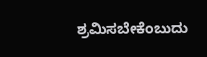ಶ್ರಮಿಸಬೇಕೆಂಬುದು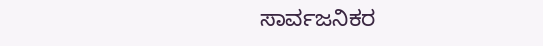ಸಾರ್ವಜನಿಕರ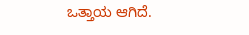ಒತ್ತಾಯ ಆಗಿದೆ.